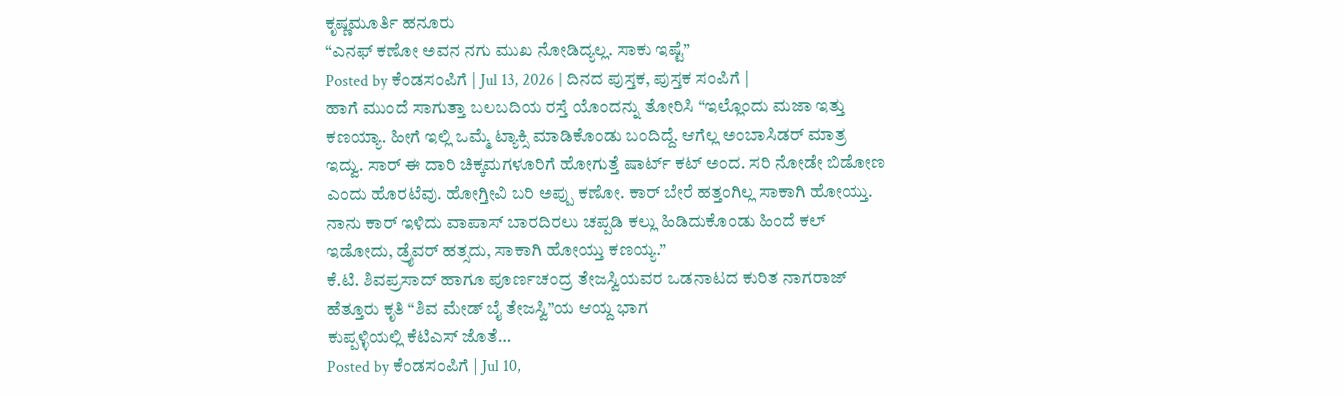ಕೃಷ್ಣಮೂರ್ತಿ ಹನೂರು
“ಎನಫ್ ಕಣೋ ಅವನ ನಗು ಮುಖ ನೋಡಿದ್ಯಲ್ಲ. ಸಾಕು ಇಷ್ಟೆ”
Posted by ಕೆಂಡಸಂಪಿಗೆ | Jul 13, 2026 | ದಿನದ ಪುಸ್ತಕ, ಪುಸ್ತಕ ಸಂಪಿಗೆ |
ಹಾಗೆ ಮುಂದೆ ಸಾಗುತ್ತಾ ಬಲಬದಿಯ ರಸ್ತೆ ಯೊಂದನ್ನು ತೋರಿಸಿ “ಇಲ್ಲೊಂದು ಮಜಾ ಇತ್ತು ಕಣಯ್ಯಾ. ಹೀಗೆ ಇಲ್ಲಿ ಒಮ್ಮೆ ಟ್ಯಾಕ್ಸಿ ಮಾಡಿಕೊಂಡು ಬಂದಿದ್ದೆ. ಆಗೆಲ್ಲ ಅಂಬಾಸಿಡರ್ ಮಾತ್ರ ಇದ್ವು. ಸಾರ್ ಈ ದಾರಿ ಚಿಕ್ಕಮಗಳೂರಿಗೆ ಹೋಗುತ್ತೆ ಷಾರ್ಟ್ ಕಟ್ ಅಂದ. ಸರಿ ನೋಡೇ ಬಿಡೋಣ ಎಂದು ಹೊರಟೆವು. ಹೋಗ್ತೀವಿ ಬರಿ ಅಪ್ಪು ಕಣೋ. ಕಾರ್ ಬೇರೆ ಹತ್ತಂಗಿಲ್ಲ ಸಾಕಾಗಿ ಹೋಯ್ತು. ನಾನು ಕಾರ್ ಇಳಿದು ವಾಪಾಸ್ ಬಾರದಿರಲು ಚಪ್ಪಡಿ ಕಲ್ಲು ಹಿಡಿದುಕೊಂಡು ಹಿಂದೆ ಕಲ್ ಇಡೋದು, ಡ್ರೈವರ್ ಹತ್ಸದು, ಸಾಕಾಗಿ ಹೋಯ್ತು ಕಣಯ್ಯ.”
ಕೆ.ಟಿ. ಶಿವಪ್ರಸಾದ್ ಹಾಗೂ ಪೂರ್ಣಚಂದ್ರ ತೇಜಸ್ವಿಯವರ ಒಡನಾಟದ ಕುರಿತ ನಾಗರಾಜ್ ಹೆತ್ತೂರು ಕೃತಿ “ಶಿವ ಮೇಡ್ ಬೈ ತೇಜಸ್ವಿ”ಯ ಆಯ್ದ ಭಾಗ
ಕುಪ್ಪಳ್ಳಿಯಲ್ಲಿ ಕೆಟಿಎಸ್ ಜೊತೆ…
Posted by ಕೆಂಡಸಂಪಿಗೆ | Jul 10,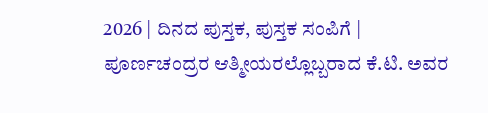2026 | ದಿನದ ಪುಸ್ತಕ, ಪುಸ್ತಕ ಸಂಪಿಗೆ |
ಪೂರ್ಣಚಂದ್ರರ ಆತ್ಮೀಯರಲ್ಲೊಬ್ಬರಾದ ಕೆ.ಟಿ. ಅವರ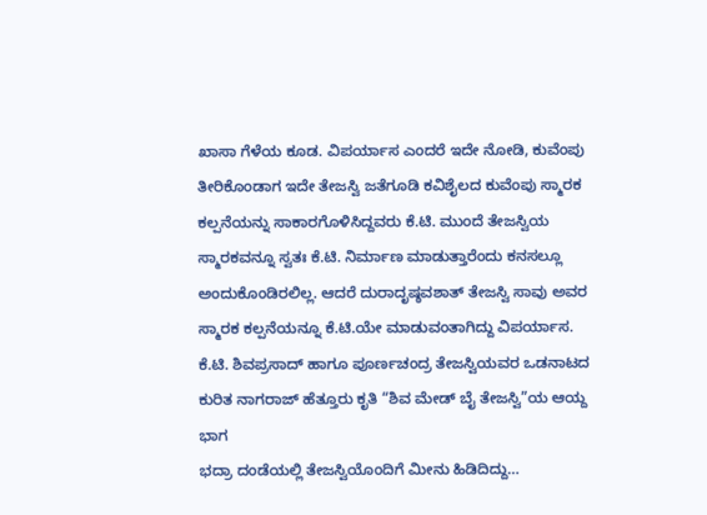ಖಾಸಾ ಗೆಳೆಯ ಕೂಡ. ವಿಪರ್ಯಾಸ ಎಂದರೆ ಇದೇ ನೋಡಿ, ಕುವೆಂಪು ತೀರಿಕೊಂಡಾಗ ಇದೇ ತೇಜಸ್ವಿ ಜತೆಗೂಡಿ ಕವಿಶೈಲದ ಕುವೆಂಪು ಸ್ಮಾರಕ ಕಲ್ಪನೆಯನ್ನು ಸಾಕಾರಗೊಳಿಸಿದ್ದವರು ಕೆ.ಟಿ. ಮುಂದೆ ತೇಜಸ್ವಿಯ ಸ್ಮಾರಕವನ್ನೂ ಸ್ವತಃ ಕೆ.ಟಿ. ನಿರ್ಮಾಣ ಮಾಡುತ್ತಾರೆಂದು ಕನಸಲ್ಲೂ ಅಂದುಕೊಂಡಿರಲಿಲ್ಲ. ಆದರೆ ದುರಾದೃಷ್ಠವಶಾತ್ ತೇಜಸ್ವಿ ಸಾವು ಅವರ ಸ್ಮಾರಕ ಕಲ್ಪನೆಯನ್ನೂ ಕೆ.ಟಿ.ಯೇ ಮಾಡುವಂತಾಗಿದ್ದು ವಿಪರ್ಯಾಸ.
ಕೆ.ಟಿ. ಶಿವಪ್ರಸಾದ್ ಹಾಗೂ ಪೂರ್ಣಚಂದ್ರ ತೇಜಸ್ವಿಯವರ ಒಡನಾಟದ ಕುರಿತ ನಾಗರಾಜ್ ಹೆತ್ತೂರು ಕೃತಿ “ಶಿವ ಮೇಡ್ ಬೈ ತೇಜಸ್ವಿ”ಯ ಆಯ್ದ ಭಾಗ
ಭದ್ರಾ ದಂಡೆಯಲ್ಲಿ ತೇಜಸ್ವಿಯೊಂದಿಗೆ ಮೀನು ಹಿಡಿದಿದ್ದು…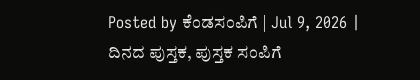Posted by ಕೆಂಡಸಂಪಿಗೆ | Jul 9, 2026 | ದಿನದ ಪುಸ್ತಕ, ಪುಸ್ತಕ ಸಂಪಿಗೆ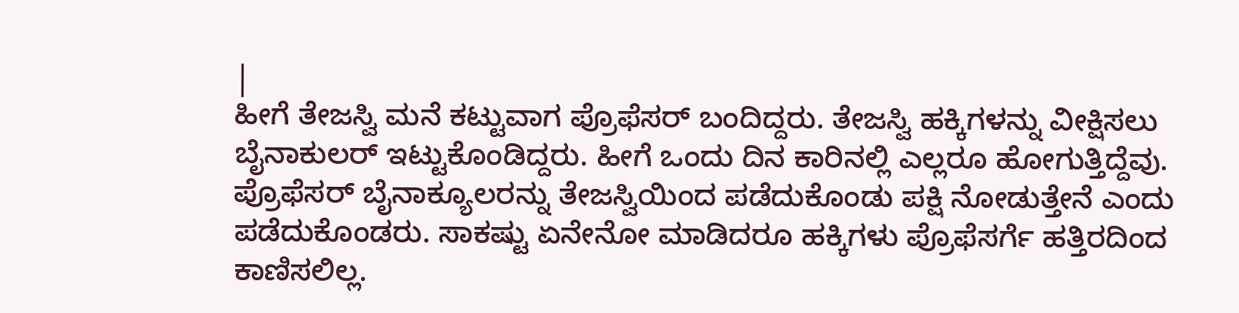|
ಹೀಗೆ ತೇಜಸ್ವಿ ಮನೆ ಕಟ್ಟುವಾಗ ಪ್ರೊಫೆಸರ್ ಬಂದಿದ್ದರು. ತೇಜಸ್ವಿ ಹಕ್ಕಿಗಳನ್ನು ವೀಕ್ಷಿಸಲು ಬೈನಾಕುಲರ್ ಇಟ್ಟುಕೊಂಡಿದ್ದರು. ಹೀಗೆ ಒಂದು ದಿನ ಕಾರಿನಲ್ಲಿ ಎಲ್ಲರೂ ಹೋಗುತ್ತಿದ್ದೆವು. ಪ್ರೊಫೆಸರ್ ಬೈನಾಕ್ಯೂಲರನ್ನು ತೇಜಸ್ವಿಯಿಂದ ಪಡೆದುಕೊಂಡು ಪಕ್ಷಿ ನೋಡುತ್ತೇನೆ ಎಂದು ಪಡೆದುಕೊಂಡರು. ಸಾಕಷ್ಟು ಏನೇನೋ ಮಾಡಿದರೂ ಹಕ್ಕಿಗಳು ಪ್ರೊಫೆಸರ್ಗೆ ಹತ್ತಿರದಿಂದ ಕಾಣಿಸಲಿಲ್ಲ.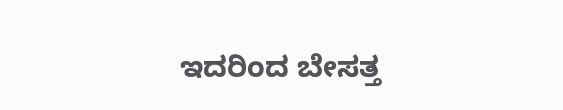ಇದರಿಂದ ಬೇಸತ್ತ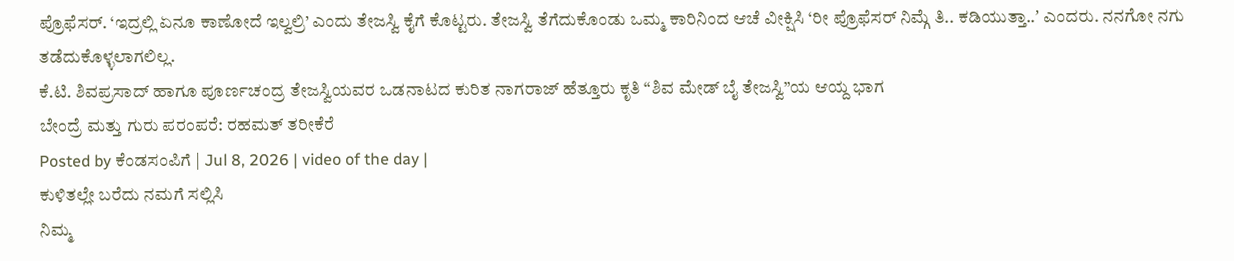ಪ್ರೊಫೆಸರ್. ‘ಇದ್ರಲ್ಲಿ ಏನೂ ಕಾಣೋದೆ ಇಲ್ವಲ್ರಿ’ ಎಂದು ತೇಜಸ್ವಿ ಕೈಗೆ ಕೊಟ್ಟರು. ತೇಜಸ್ವಿ ತೆಗೆದುಕೊಂಡು ಒಮ್ಮ ಕಾರಿನಿಂದ ಆಚೆ ವೀಕ್ಷಿಸಿ ‘ರೀ ಪ್ರೊಫೆಸರ್ ನಿಮ್ಗೆ ತಿ.. ಕಡಿಯುತ್ತಾ..ʼ ಎಂದರು. ನನಗೋ ನಗು ತಡೆದುಕೊಳ್ಳಲಾಗಲಿಲ್ಲ.
ಕೆ.ಟಿ. ಶಿವಪ್ರಸಾದ್ ಹಾಗೂ ಪೂರ್ಣಚಂದ್ರ ತೇಜಸ್ವಿಯವರ ಒಡನಾಟದ ಕುರಿತ ನಾಗರಾಜ್ ಹೆತ್ತೂರು ಕೃತಿ “ಶಿವ ಮೇಡ್ ಬೈ ತೇಜಸ್ವಿ”ಯ ಆಯ್ದ ಭಾಗ
ಬೇಂದ್ರೆ ಮತ್ತು ಗುರು ಪರಂಪರೆ: ರಹಮತ್ ತರೀಕೆರೆ
Posted by ಕೆಂಡಸಂಪಿಗೆ | Jul 8, 2026 | video of the day |
ಕುಳಿತಲ್ಲೇ ಬರೆದು ನಮಗೆ ಸಲ್ಲಿಸಿ
ನಿಮ್ಮ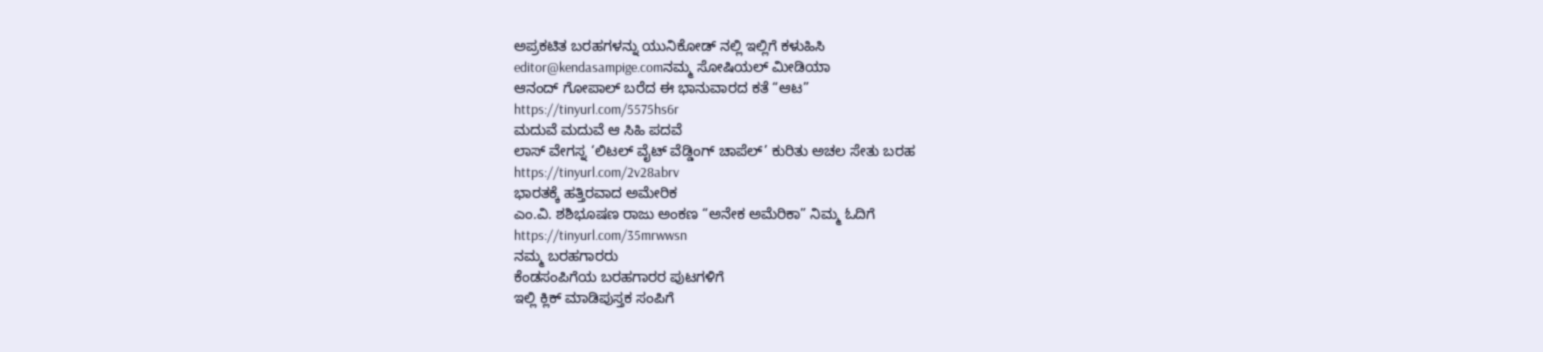ಅಪ್ರಕಟಿತ ಬರಹಗಳನ್ನು ಯುನಿಕೋಡ್ ನಲ್ಲಿ ಇಲ್ಲಿಗೆ ಕಳುಹಿಸಿ
editor@kendasampige.comನಮ್ಮ ಸೋಷಿಯಲ್ ಮೀಡಿಯಾ
ಆನಂದ್ ಗೋಪಾಲ್ ಬರೆದ ಈ ಭಾನುವಾರದ ಕತೆ “ಆಟ”
https://tinyurl.com/5575hs6r
ಮದುವೆ ಮದುವೆ ಆ ಸಿಹಿ ಪದವೆ
ಲಾಸ್ ವೇಗಸ್ನ ‘ಲಿಟಲ್ ವೈಟ್ ವೆಡ್ಡಿಂಗ್ ಚಾಪೆಲ್’ ಕುರಿತು ಅಚಲ ಸೇತು ಬರಹ
https://tinyurl.com/2v28abrv
ಭಾರತಕ್ಕೆ ಹತ್ತಿರವಾದ ಅಮೇರಿಕ
ಎಂ.ವಿ. ಶಶಿಭೂಷಣ ರಾಜು ಅಂಕಣ “ಅನೇಕ ಅಮೆರಿಕಾ” ನಿಮ್ಮ ಓದಿಗೆ
https://tinyurl.com/35mrwwsn
ನಮ್ಮ ಬರಹಗಾರರು
ಕೆಂಡಸಂಪಿಗೆಯ ಬರಹಗಾರರ ಪುಟಗಳಿಗೆ
ಇಲ್ಲಿ ಕ್ಲಿಕ್ ಮಾಡಿಪುಸ್ತಕ ಸಂಪಿಗೆ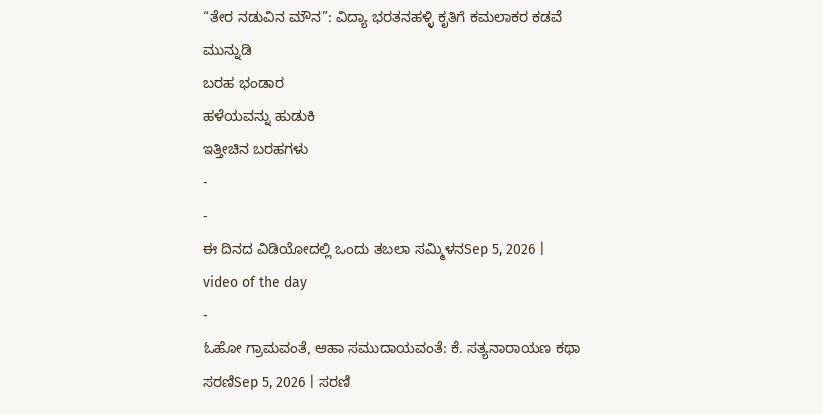“ತೇರ ನಡುವಿನ ಮೌನ”: ವಿದ್ಯಾ ಭರತನಹಳ್ಳಿ ಕೃತಿಗೆ ಕಮಲಾಕರ ಕಡವೆ ಮುನ್ನುಡಿ
ಬರಹ ಭಂಡಾರ
ಹಳೆಯವನ್ನು ಹುಡುಕಿ
ಇತ್ತೀಚಿನ ಬರಹಗಳು
-
-
ಈ ದಿನದ ವಿಡಿಯೋದಲ್ಲಿ ಒಂದು ತಬಲಾ ಸಮ್ಮಿಳನSep 5, 2026 | video of the day
-
ಓಹೋ ಗ್ರಾಮವಂತೆ, ಆಹಾ ಸಮುದಾಯವಂತೆ: ಕೆ. ಸತ್ಯನಾರಾಯಣ ಕಥಾ ಸರಣಿSep 5, 2026 | ಸರಣಿ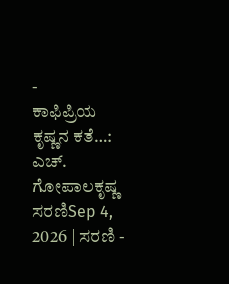-
ಕಾಫಿಪ್ರಿಯ ಕೃಷ್ಣನ ಕತೆ…: ಎಚ್. ಗೋಪಾಲಕೃಷ್ಣ ಸರಣಿSep 4, 2026 | ಸರಣಿ -